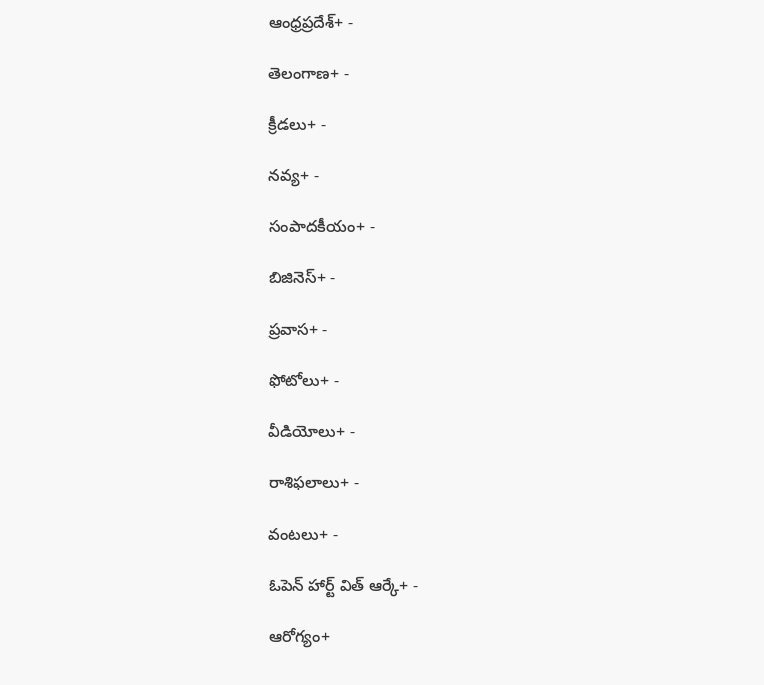ఆంధ్రప్రదేశ్+ -

తెలంగాణ+ -

క్రీడలు+ -

నవ్య+ -

సంపాదకీయం+ -

బిజినెస్+ -

ప్రవాస+ -

ఫోటోలు+ -

వీడియోలు+ -

రాశిఫలాలు+ -

వంటలు+ -

ఓపెన్ హార్ట్ విత్ ఆర్కే+ -

ఆరోగ్యం+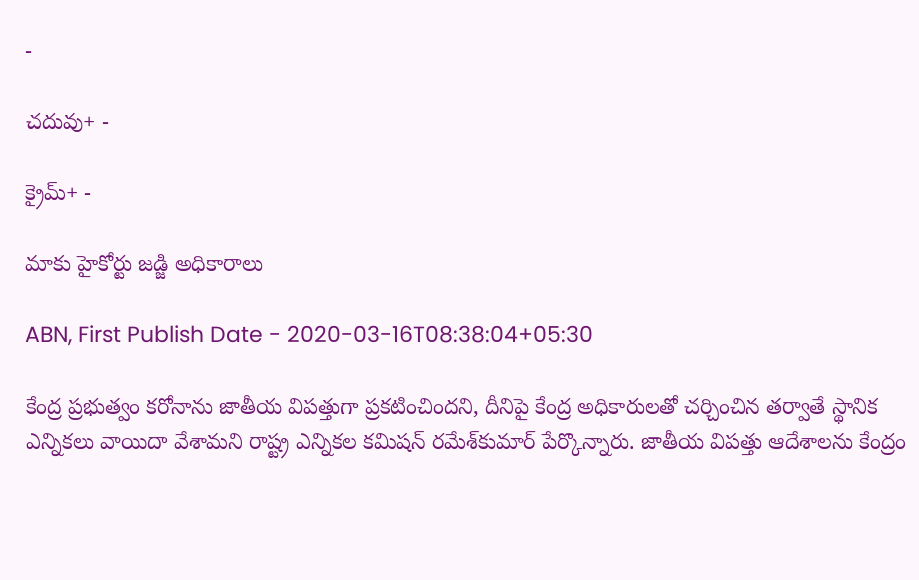-

చదువు+ -

క్రైమ్+ -

మాకు హైకోర్టు జడ్జి అధికారాలు

ABN, First Publish Date - 2020-03-16T08:38:04+05:30

కేంద్ర ప్రభుత్వం కరోనాను జాతీయ విపత్తుగా ప్రకటించిందని, దీనిపై కేంద్ర అధికారులతో చర్చించిన తర్వాతే స్థానిక ఎన్నికలు వాయిదా వేశామని రాష్ట్ర ఎన్నికల కమిషన్‌ రమేశ్‌కుమార్‌ పేర్కొన్నారు. జాతీయ విపత్తు ఆదేశాలను కేంద్రం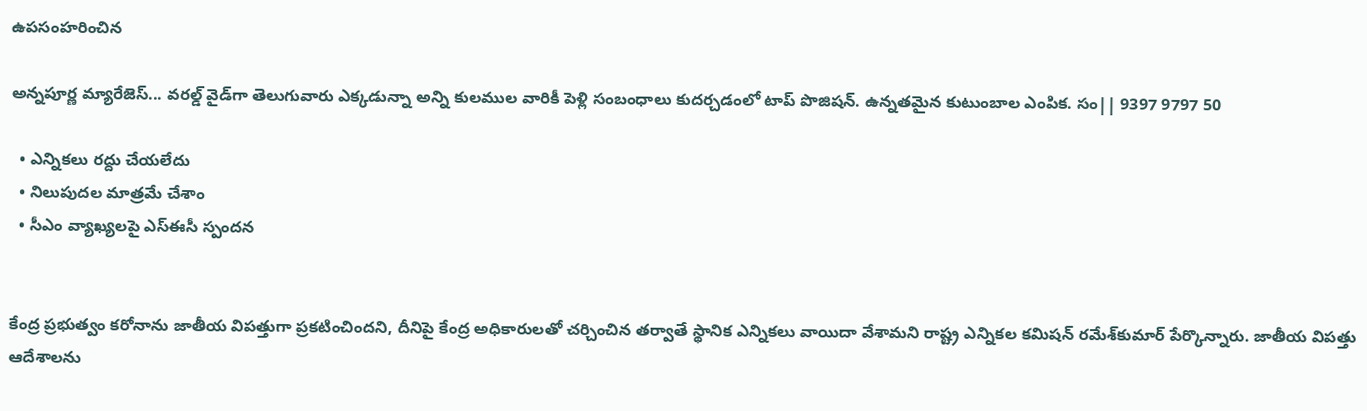ఉపసంహరించిన

అన్నపూర్ణ మ్యారేజెస్... వరల్డ్ వైడ్‌గా తెలుగువారు ఎక్కడున్నా అన్ని కులముల వారికీ పెళ్లి సంబంధాలు కుదర్చడంలో టాప్ పొజిషన్. ఉన్నతమైన కుటుంబాల ఎంపిక. సం|| 9397 9797 50

  • ఎన్నికలు రద్దు చేయలేదు
  • నిలుపుదల మాత్రమే చేశాం
  • సీఎం వ్యాఖ్యలపై ఎస్‌ఈసీ స్పందన


కేంద్ర ప్రభుత్వం కరోనాను జాతీయ విపత్తుగా ప్రకటించిందని, దీనిపై కేంద్ర అధికారులతో చర్చించిన తర్వాతే స్థానిక ఎన్నికలు వాయిదా వేశామని రాష్ట్ర ఎన్నికల కమిషన్‌ రమేశ్‌కుమార్‌ పేర్కొన్నారు. జాతీయ విపత్తు ఆదేశాలను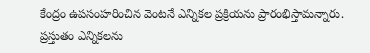కేంద్రం ఉపసంహరించిన వెంటనే ఎన్నికల ప్రక్రియను ప్రారంభిస్తామన్నారు. ప్రస్తుతం ఎన్నికలను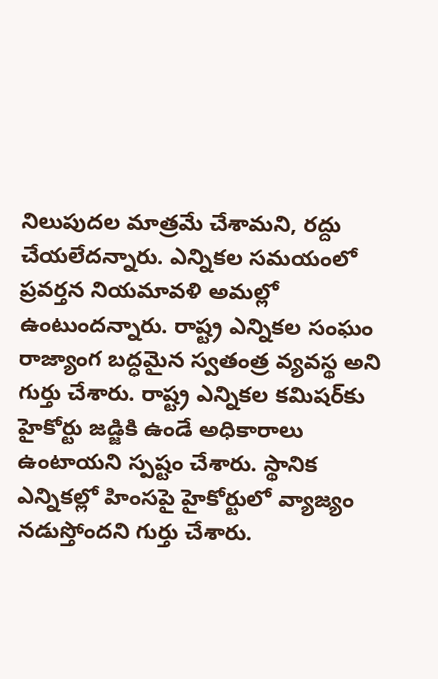నిలుపుదల మాత్రమే చేశామని, రద్దు చేయలేదన్నారు. ఎన్నికల సమయంలో ప్రవర్తన నియమావళి అమల్లో ఉంటుందన్నారు. రాష్ట్ర ఎన్నికల సంఘం రాజ్యాంగ బద్ధమైన స్వతంత్ర వ్యవస్థ అని గుర్తు చేశారు. రాష్ట్ర ఎన్నికల కమిషర్‌కు హైకోర్టు జడ్జికి ఉండే అధికారాలు ఉంటాయని స్పష్టం చేశారు. స్థానిక ఎన్నికల్లో హింసపై హైకోర్టులో వ్యాజ్యం నడుస్తోందని గుర్తు చేశారు.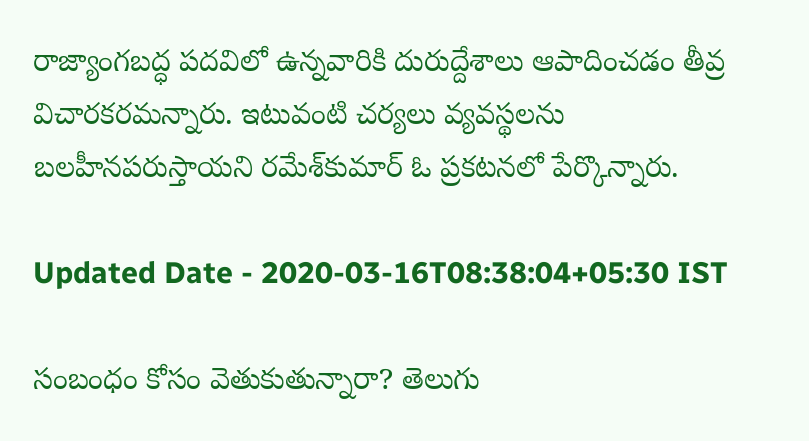రాజ్యాంగబద్ధ పదవిలో ఉన్నవారికి దురుద్దేశాలు ఆపాదించడం తీవ్ర విచారకరమన్నారు. ఇటువంటి చర్యలు వ్యవస్థలను బలహీనపరుస్తాయని రమేశ్‌కుమార్‌ ఓ ప్రకటనలో పేర్కొన్నారు.

Updated Date - 2020-03-16T08:38:04+05:30 IST

సంబంధం కోసం వెతుకుతున్నారా? తెలుగు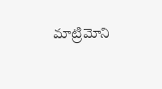మాట్రిమోని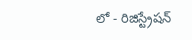లో - రిజిస్ట్రేషన్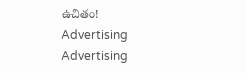ఉచితం!
Advertising
Advertising